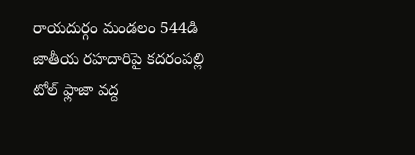రాయదుర్గం మండలం 544డి జాతీయ రహదారిపై కదరంపల్లి టోల్ ఫ్లాజా వద్ద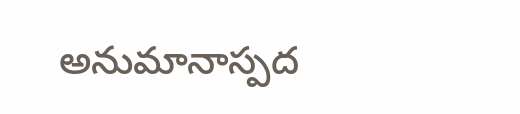అనుమానాస్పద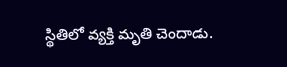స్థితిలో వ్యక్తి మృతి చెందాడు.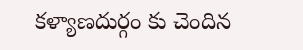కళ్యాణదుర్గం కు చెందిన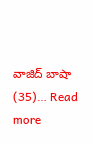వాజిద్ బాషా (35)… Read more